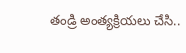తండ్రి అంత్యక్రియలు చేసి..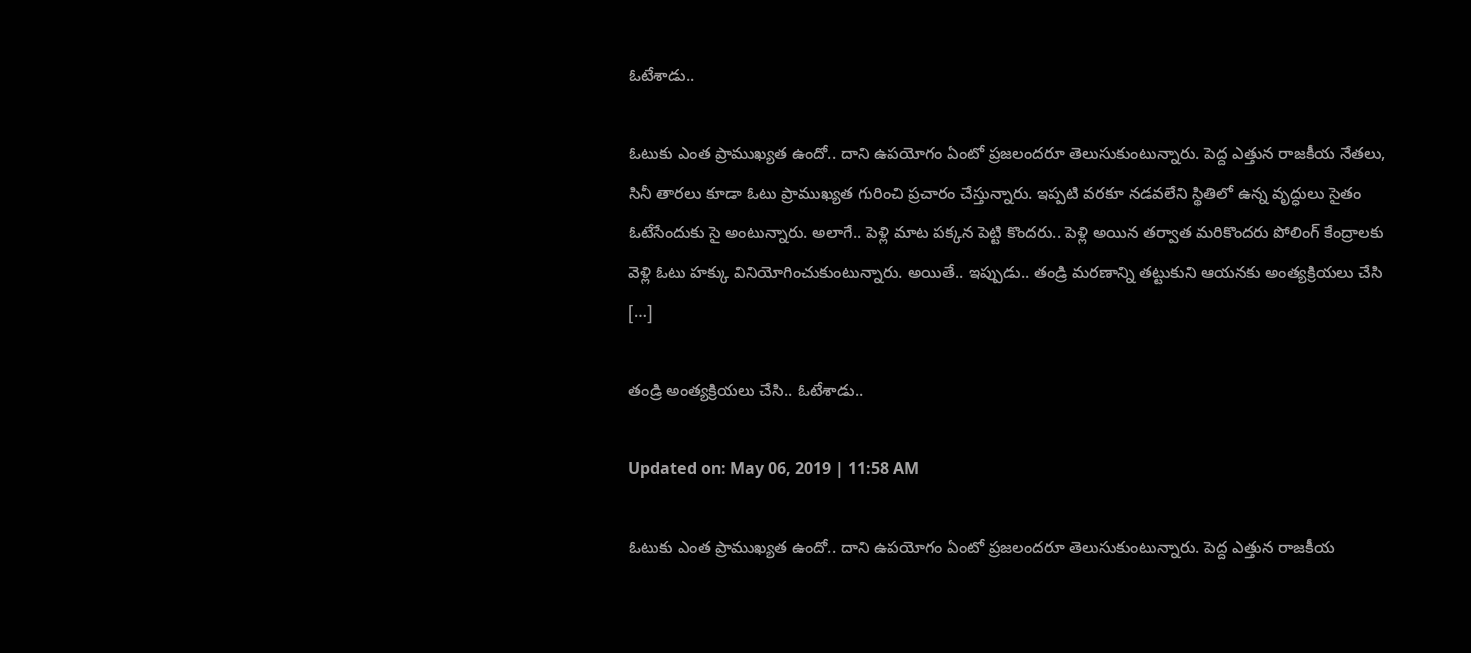ఓటేశాడు..

ఓటుకు ఎంత ప్రాముఖ్యత ఉందో.. దాని ఉపయోగం ఏంటో ప్రజలందరూ తెలుసుకుంటున్నారు. పెద్ద ఎత్తున రాజకీయ నేతలు, సినీ తారలు కూడా ఓటు ప్రాముఖ్యత గురించి ప్రచారం చేస్తున్నారు. ఇప్పటి వరకూ నడవలేని స్థితిలో ఉన్న వృద్ధులు సైతం ఓటేసేందుకు సై అంటున్నారు. అలాగే.. పెళ్లి మాట పక్కన పెట్టి కొందరు.. పెళ్లి అయిన తర్వాత మరికొందరు పోలింగ్ కేంద్రాలకు వెళ్లి ఓటు హక్కు వినియోగించుకుంటున్నారు. అయితే.. ఇప్పుడు.. తండ్రి మరణాన్ని తట్టుకుని ఆయనకు అంత్యక్రియలు చేసి […]

తండ్రి అంత్యక్రియలు చేసి.. ఓటేశాడు..

Updated on: May 06, 2019 | 11:58 AM

ఓటుకు ఎంత ప్రాముఖ్యత ఉందో.. దాని ఉపయోగం ఏంటో ప్రజలందరూ తెలుసుకుంటున్నారు. పెద్ద ఎత్తున రాజకీయ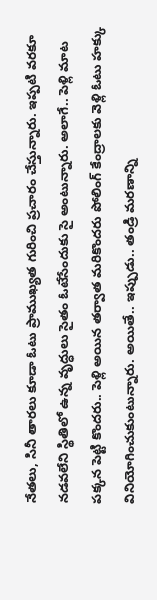నేతలు, సినీ తారలు కూడా ఓటు ప్రాముఖ్యత గురించి ప్రచారం చేస్తున్నారు. ఇప్పటి వరకూ నడవలేని స్థితిలో ఉన్న వృద్ధులు సైతం ఓటేసేందుకు సై అంటున్నారు. అలాగే.. పెళ్లి మాట పక్కన పెట్టి కొందరు.. పెళ్లి అయిన తర్వాత మరికొందరు పోలింగ్ కేంద్రాలకు వెళ్లి ఓటు హక్కు వినియోగించుకుంటున్నారు. అయితే.. ఇప్పుడు.. తండ్రి మరణాన్ని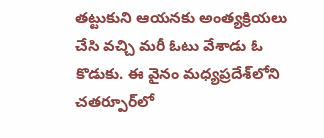తట్టుకుని ఆయనకు అంత్యక్రియలు చేసి వచ్చి మరీ ఓటు వేశాడు ఓ కొడుకు. ఈ వైనం మధ్యప్రదేశ్‌లోని చతర్పూర్‌లో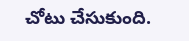చోటు చేసుకుంది.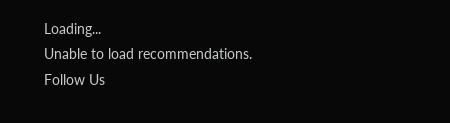Loading...
Unable to load recommendations.
Follow Us